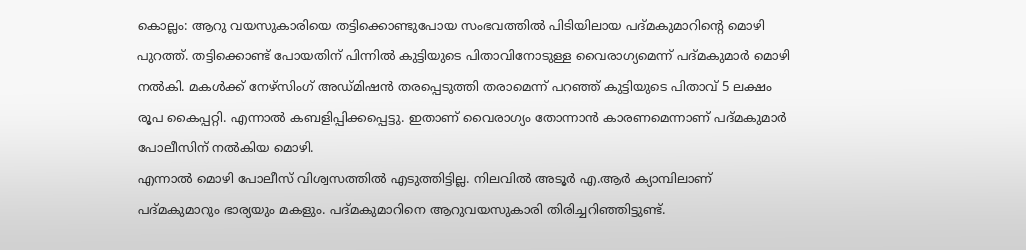കൊല്ലം: ആറു വയസുകാരിയെ തട്ടിക്കൊണ്ടുപോയ സംഭവത്തിൽ പിടിയിലായ പദ്മകുമാറിന്റെ മൊഴി പുറത്ത്. തട്ടിക്കൊണ്ട് പോയതിന് പിന്നിൽ കുട്ടിയുടെ പിതാവിനോടുള്ള വൈരാഗ്യമെന്ന് പദ്മകുമാർ മൊഴി നൽകി. മകൾക്ക് നേഴ്സിംഗ് അഡ്മിഷൻ തരപ്പെടുത്തി തരാമെന്ന് പറഞ്ഞ് കുട്ടിയുടെ പിതാവ് 5 ലക്ഷം രൂപ കൈപ്പറ്റി. എന്നാൽ കബളിപ്പിക്കപ്പെട്ടു. ഇതാണ് വൈരാഗ്യം തോന്നാൻ കാരണമെന്നാണ് പദ്മകുമാർ പോലീസിന് നൽകിയ മൊഴി.
എന്നാൽ മൊഴി പോലീസ് വിശ്വസത്തിൽ എടുത്തിട്ടില്ല. നിലവിൽ അടൂർ എ.ആർ ക്യാമ്പിലാണ് പദ്മകുമാറും ഭാര്യയും മകളും. പദ്മകുമാറിനെ ആറുവയസുകാരി തിരിച്ചറിഞ്ഞിട്ടുണ്ട്.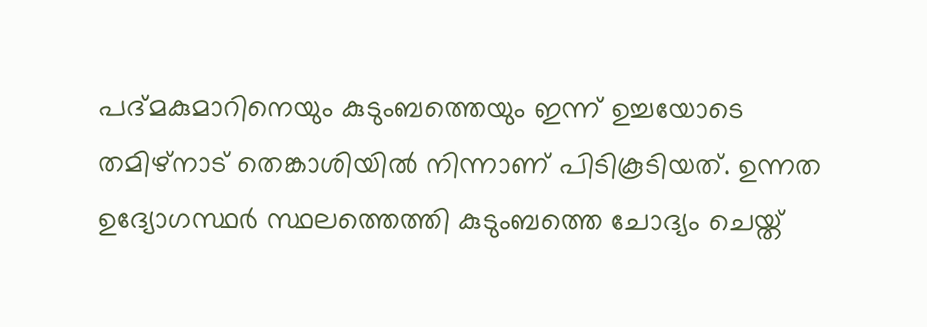പദ്മകുമാറിനെയും കുടുംബത്തെയും ഇന്ന് ഉച്ചയോടെ തമിഴ്നാട് തെങ്കാശിയിൽ നിന്നാണ് പിടികൂടിയത്. ഉന്നത ഉദ്യോഗസ്ഥർ സ്ഥലത്തെത്തി കുടുംബത്തെ ചോദ്യം ചെയ്ത്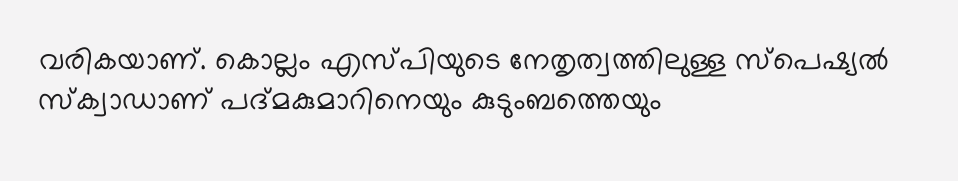വരികയാണ്. കൊല്ലം എസ്പിയുടെ നേതൃത്വത്തിലുള്ള സ്പെഷ്യൽ സ്ക്വാഡാണ് പദ്മകുമാറിനെയും കുടുംബത്തെയും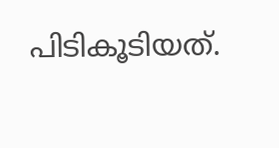പിടികൂടിയത്.